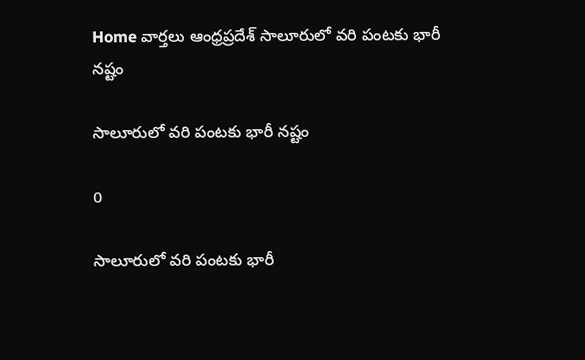Home వార్తలు ఆంధ్రప్రదేశ్‌ సాలూరులో వరి పంటకు భారీ నష్టం

సాలూరులో వరి పంటకు భారీ నష్టం

0

సాలూరులో వరి పంటకు భారీ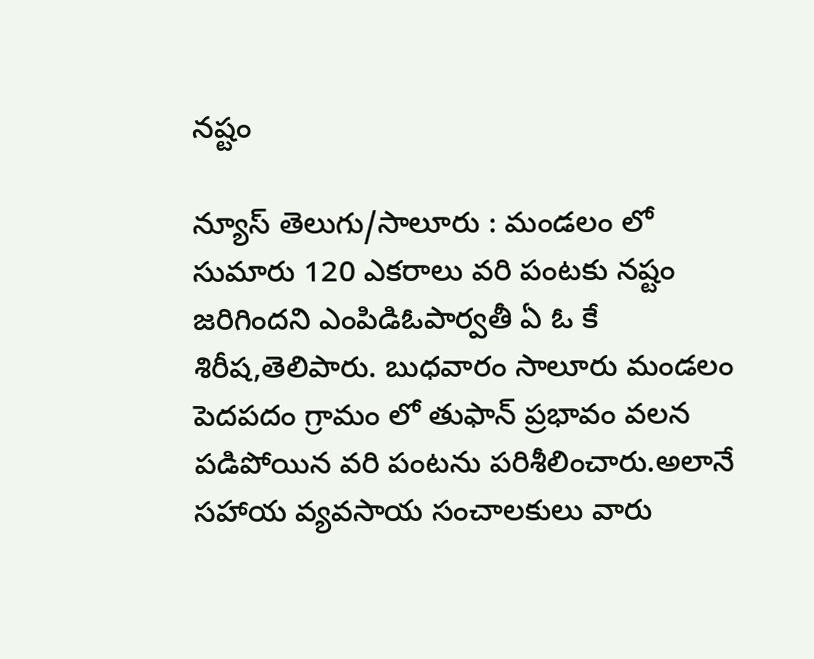నష్టం

న్యూస్ తెలుగు/సాలూరు : మండలం లో సుమారు 120 ఎకరాలు వరి పంటకు నష్టం జరిగిందని ఎంపిడిఓపార్వతీ ఏ ఓ కే శిరీష,తెలిపారు. బుధవారం సాలూరు మండలం పెదపదం గ్రామం లో తుఫాన్ ప్రభావం వలన పడిపోయిన వరి పంటను పరిశీలించారు.అలానే సహాయ వ్యవసాయ సంచాలకులు వారు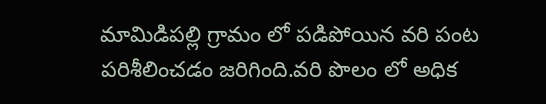మామిడిపల్లి గ్రామం లో పడిపోయిన వరి పంట పరిశీలించడం జరిగింది.వరి పొలం లో అధిక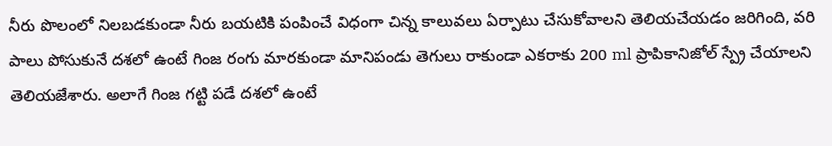నీరు పొలంలో నిలబడకుండా నీరు బయటికి పంపించే విధంగా చిన్న కాలువలు ఏర్పాటు చేసుకోవాలని తెలియచేయడం జరిగింది, వరి పాలు పోసుకునే దశలో ఉంటే గింజ రంగు మారకుండా మానిపండు తెగులు రాకుండా ఎకరాకు 200 ml ప్రాపికానిజోల్ స్ప్రే చేయాలని తెలియజేశారు. అలాగే గింజ గట్టి పడే దశలో ఉంటే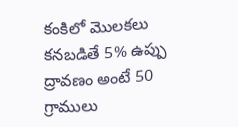కంకిలో మొలకలు కనబడితే 5% ఉప్పు ద్రావణం అంటే 50 గ్రాములు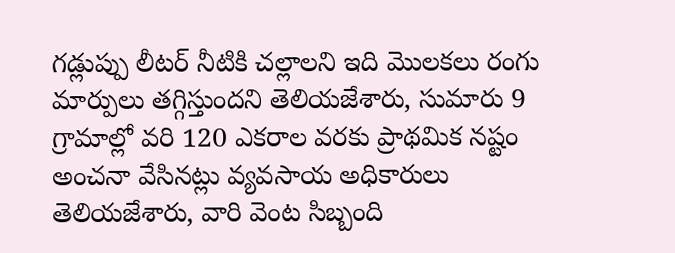గడ్లుప్పు లీటర్ నీటికి చల్లాలని ఇది మొలకలు రంగు మార్పులు తగ్గిస్తుందని తెలియజేశారు, సుమారు 9 గ్రామాల్లో వరి 120 ఎకరాల వరకు ప్రాథమిక నష్టం అంచనా వేసినట్లు వ్యవసాయ అధికారులు తెలియజేశారు, వారి వెంట సిబ్బంది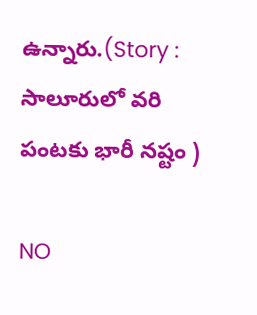ఉన్నారు.(Story : సాలూరులో వరి పంటకు భారీ నష్టం )

NO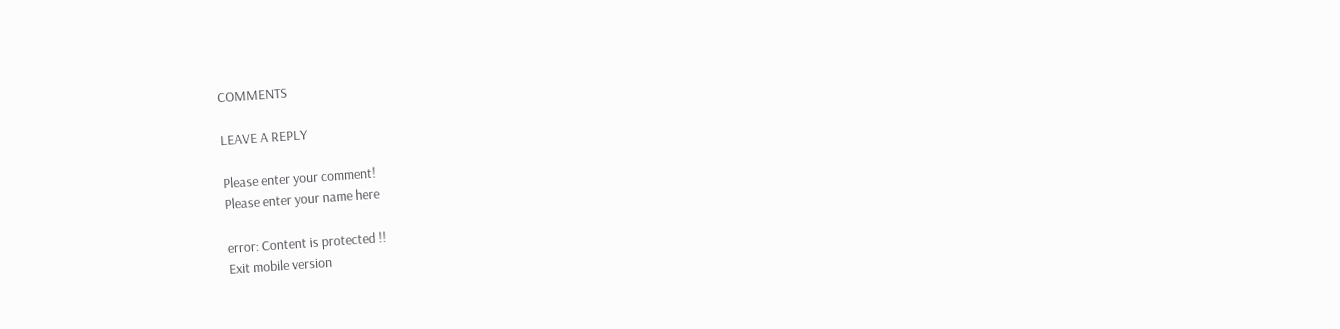COMMENTS

LEAVE A REPLY

Please enter your comment!
Please enter your name here

error: Content is protected !!
Exit mobile version